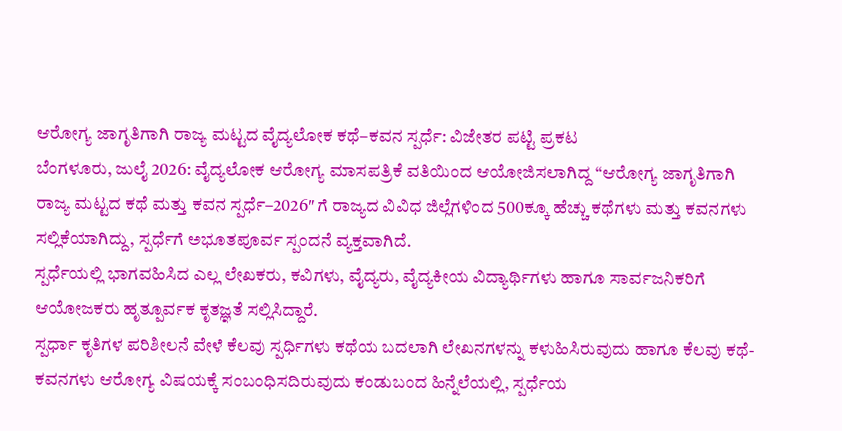ಆರೋಗ್ಯ ಜಾಗೃತಿಗಾಗಿ ರಾಜ್ಯ ಮಟ್ಟದ ವೈದ್ಯಲೋಕ ಕಥೆ–ಕವನ ಸ್ಪರ್ಧೆ: ವಿಜೇತರ ಪಟ್ಟಿ ಪ್ರಕಟ
ಬೆಂಗಳೂರು, ಜುಲೈ 2026: ವೈದ್ಯಲೋಕ ಆರೋಗ್ಯ ಮಾಸಪತ್ರಿಕೆ ವತಿಯಿಂದ ಆಯೋಜಿಸಲಾಗಿದ್ದ “ಆರೋಗ್ಯ ಜಾಗೃತಿಗಾಗಿ ರಾಜ್ಯ ಮಟ್ಟದ ಕಥೆ ಮತ್ತು ಕವನ ಸ್ಪರ್ಧೆ–2026″ ಗೆ ರಾಜ್ಯದ ವಿವಿಧ ಜಿಲ್ಲೆಗಳಿಂದ 500ಕ್ಕೂ ಹೆಚ್ಚು ಕಥೆಗಳು ಮತ್ತು ಕವನಗಳು ಸಲ್ಲಿಕೆಯಾಗಿದ್ದು, ಸ್ಪರ್ಧೆಗೆ ಅಭೂತಪೂರ್ವ ಸ್ಪಂದನೆ ವ್ಯಕ್ತವಾಗಿದೆ.
ಸ್ಪರ್ಧೆಯಲ್ಲಿ ಭಾಗವಹಿಸಿದ ಎಲ್ಲ ಲೇಖಕರು, ಕವಿಗಳು, ವೈದ್ಯರು, ವೈದ್ಯಕೀಯ ವಿದ್ಯಾರ್ಥಿಗಳು ಹಾಗೂ ಸಾರ್ವಜನಿಕರಿಗೆ ಆಯೋಜಕರು ಹೃತ್ಪೂರ್ವಕ ಕೃತಜ್ಞತೆ ಸಲ್ಲಿಸಿದ್ದಾರೆ.
ಸ್ಪರ್ಧಾ ಕೃತಿಗಳ ಪರಿಶೀಲನೆ ವೇಳೆ ಕೆಲವು ಸ್ಪರ್ಧಿಗಳು ಕಥೆಯ ಬದಲಾಗಿ ಲೇಖನಗಳನ್ನು ಕಳುಹಿಸಿರುವುದು ಹಾಗೂ ಕೆಲವು ಕಥೆ-ಕವನಗಳು ಆರೋಗ್ಯ ವಿಷಯಕ್ಕೆ ಸಂಬಂಧಿಸದಿರುವುದು ಕಂಡುಬಂದ ಹಿನ್ನೆಲೆಯಲ್ಲಿ, ಸ್ಪರ್ಧೆಯ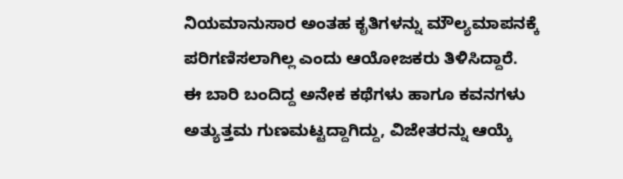ನಿಯಮಾನುಸಾರ ಅಂತಹ ಕೃತಿಗಳನ್ನು ಮೌಲ್ಯಮಾಪನಕ್ಕೆ ಪರಿಗಣಿಸಲಾಗಿಲ್ಲ ಎಂದು ಆಯೋಜಕರು ತಿಳಿಸಿದ್ದಾರೆ.
ಈ ಬಾರಿ ಬಂದಿದ್ದ ಅನೇಕ ಕಥೆಗಳು ಹಾಗೂ ಕವನಗಳು ಅತ್ಯುತ್ತಮ ಗುಣಮಟ್ಟದ್ದಾಗಿದ್ದು, ವಿಜೇತರನ್ನು ಆಯ್ಕೆ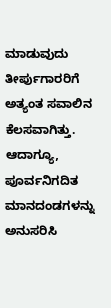ಮಾಡುವುದು ತೀರ್ಪುಗಾರರಿಗೆ ಅತ್ಯಂತ ಸವಾಲಿನ ಕೆಲಸವಾಗಿತ್ತು. ಆದಾಗ್ಯೂ, ಪೂರ್ವನಿಗದಿತ ಮಾನದಂಡಗಳನ್ನು ಅನುಸರಿಸಿ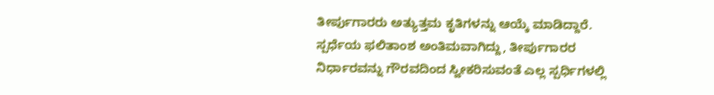ತೀರ್ಪುಗಾರರು ಅತ್ಯುತ್ತಮ ಕೃತಿಗಳನ್ನು ಆಯ್ಕೆ ಮಾಡಿದ್ದಾರೆ.
ಸ್ಪರ್ಧೆಯ ಫಲಿತಾಂಶ ಅಂತಿಮವಾಗಿದ್ದು, ತೀರ್ಪುಗಾರರ ನಿರ್ಧಾರವನ್ನು ಗೌರವದಿಂದ ಸ್ವೀಕರಿಸುವಂತೆ ಎಲ್ಲ ಸ್ಪರ್ಧಿಗಳಲ್ಲಿ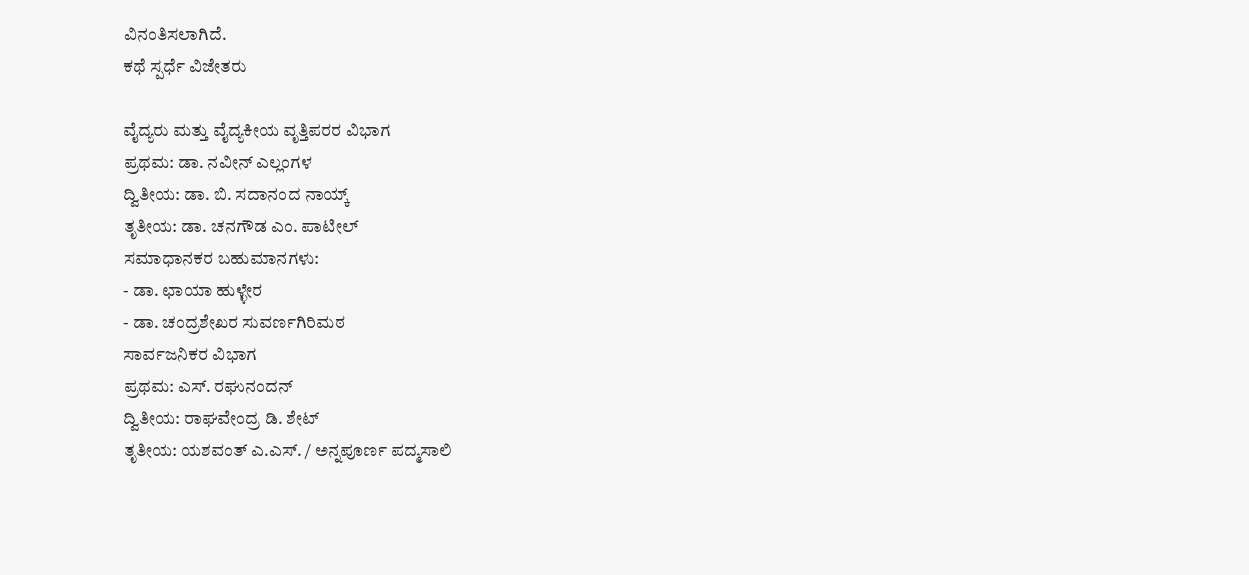ವಿನಂತಿಸಲಾಗಿದೆ.
ಕಥೆ ಸ್ಪರ್ಧೆ ವಿಜೇತರು

ವೈದ್ಯರು ಮತ್ತು ವೈದ್ಯಕೀಯ ವೃತ್ತಿಪರರ ವಿಭಾಗ
ಪ್ರಥಮ: ಡಾ. ನವೀನ್ ಎಲ್ಲಂಗಳ
ದ್ವಿತೀಯ: ಡಾ. ಬಿ. ಸದಾನಂದ ನಾಯ್ಕ್
ತೃತೀಯ: ಡಾ. ಚನಗೌಡ ಎಂ. ಪಾಟೀಲ್
ಸಮಾಧಾನಕರ ಬಹುಮಾನಗಳು:
- ಡಾ. ಛಾಯಾ ಹುಳ್ಳೇರ
- ಡಾ. ಚಂದ್ರಶೇಖರ ಸುವರ್ಣಗಿರಿಮಠ
ಸಾರ್ವಜನಿಕರ ವಿಭಾಗ
ಪ್ರಥಮ: ಎಸ್. ರಘುನಂದನ್
ದ್ವಿತೀಯ: ರಾಘವೇಂದ್ರ ಡಿ. ಶೇಟ್
ತೃತೀಯ: ಯಶವಂತ್ ಎ.ಎಸ್. / ಅನ್ನಪೂರ್ಣ ಪದ್ಮಸಾಲಿ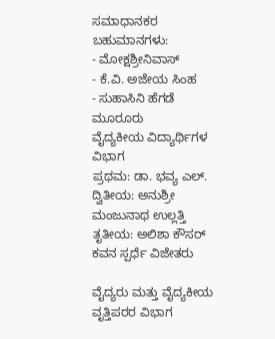ಸಮಾಧಾನಕರ ಬಹುಮಾನಗಳು:
- ಮೋಕ್ಷಶ್ರೀನಿವಾಸ್
- ಕೆ.ವಿ. ಅಜೇಯ ಸಿಂಹ
- ಸುಹಾಸಿನಿ ಹೆಗಡೆ ಮೂರೂರು
ವೈದ್ಯಕೀಯ ವಿದ್ಯಾರ್ಥಿಗಳ ವಿಭಾಗ
ಪ್ರಥಮ: ಡಾ. ಭವ್ಯ ಎಲ್.
ದ್ವಿತೀಯ: ಅನುಶ್ರೀ ಮಂಜುನಾಥ ಉಲ್ಲತ್ತಿ
ತೃತೀಯ: ಅಲಿಶಾ ಕೌಸರ್
ಕವನ ಸ್ಪರ್ಧೆ ವಿಜೇತರು

ವೈದ್ಯರು ಮತ್ತು ವೈದ್ಯಕೀಯ ವೃತ್ತಿಪರರ ವಿಭಾಗ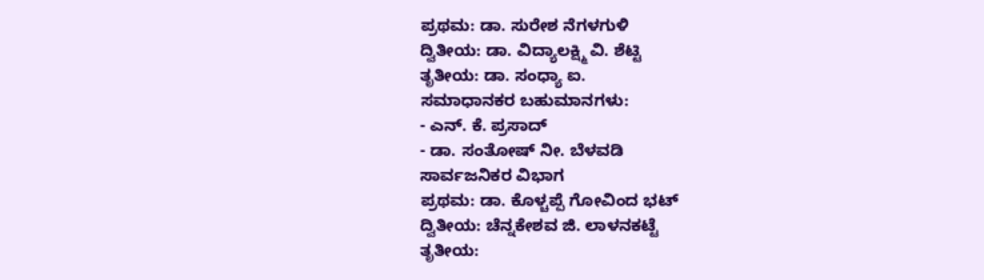ಪ್ರಥಮ: ಡಾ. ಸುರೇಶ ನೆಗಳಗುಳಿ
ದ್ವಿತೀಯ: ಡಾ. ವಿದ್ಯಾಲಕ್ಷ್ಮಿ ವಿ. ಶೆಟ್ಟಿ
ತೃತೀಯ: ಡಾ. ಸಂಧ್ಯಾ ಐ.
ಸಮಾಧಾನಕರ ಬಹುಮಾನಗಳು:
- ಎನ್. ಕೆ. ಪ್ರಸಾದ್
- ಡಾ. ಸಂತೋಷ್ ನೀ. ಬೆಳವಡಿ
ಸಾರ್ವಜನಿಕರ ವಿಭಾಗ
ಪ್ರಥಮ: ಡಾ. ಕೊಳ್ಚಪ್ಪೆ ಗೋವಿಂದ ಭಟ್
ದ್ವಿತೀಯ: ಚೆನ್ನಕೇಶವ ಜಿ. ಲಾಳನಕಟ್ಟೆ
ತೃತೀಯ: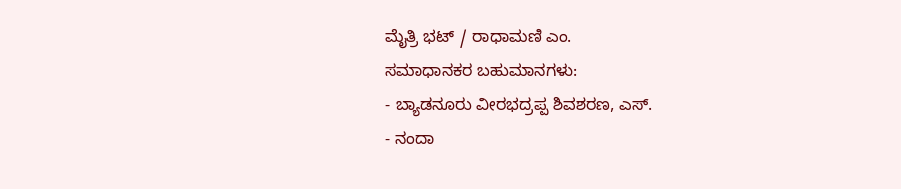ಮೈತ್ರಿ ಭಟ್ / ರಾಧಾಮಣಿ ಎಂ.
ಸಮಾಧಾನಕರ ಬಹುಮಾನಗಳು:
- ಬ್ಯಾಡನೂರು ವೀರಭದ್ರಪ್ಪ ಶಿವಶರಣ, ಎಸ್.
- ನಂದಾ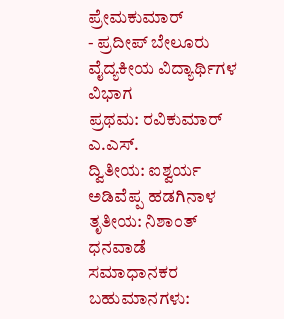ಪ್ರೇಮಕುಮಾರ್
- ಪ್ರದೀಪ್ ಬೇಲೂರು
ವೈದ್ಯಕೀಯ ವಿದ್ಯಾರ್ಥಿಗಳ ವಿಭಾಗ
ಪ್ರಥಮ: ರವಿಕುಮಾರ್ ಎ.ಎಸ್.
ದ್ವಿತೀಯ: ಐಶ್ವರ್ಯ ಅಡಿವೆಪ್ಪ ಹಡಗಿನಾಳ
ತೃತೀಯ: ನಿಶಾಂತ್ ಧನವಾಡೆ
ಸಮಾಧಾನಕರ ಬಹುಮಾನಗಳು: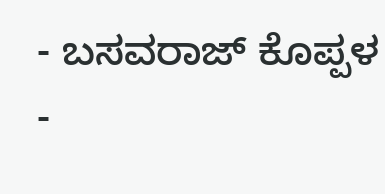- ಬಸವರಾಜ್ ಕೊಪ್ಪಳ
-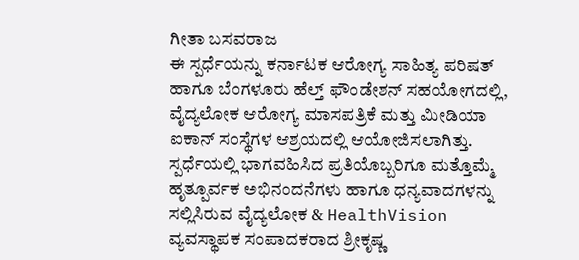ಗೀತಾ ಬಸವರಾಜ
ಈ ಸ್ಪರ್ಧೆಯನ್ನು ಕರ್ನಾಟಕ ಆರೋಗ್ಯ ಸಾಹಿತ್ಯ ಪರಿಷತ್ ಹಾಗೂ ಬೆಂಗಳೂರು ಹೆಲ್ತ್ ಫೌಂಡೇಶನ್ ಸಹಯೋಗದಲ್ಲಿ, ವೈದ್ಯಲೋಕ ಆರೋಗ್ಯ ಮಾಸಪತ್ರಿಕೆ ಮತ್ತು ಮೀಡಿಯಾ ಐಕಾನ್ ಸಂಸ್ಥೆಗಳ ಆಶ್ರಯದಲ್ಲಿ ಆಯೋಜಿಸಲಾಗಿತ್ತು.
ಸ್ಪರ್ಧೆಯಲ್ಲಿ ಭಾಗವಹಿಸಿದ ಪ್ರತಿಯೊಬ್ಬರಿಗೂ ಮತ್ತೊಮ್ಮೆ ಹೃತ್ಪೂರ್ವಕ ಅಭಿನಂದನೆಗಳು ಹಾಗೂ ಧನ್ಯವಾದಗಳನ್ನು ಸಲ್ಲಿಸಿರುವ ವೈದ್ಯಲೋಕ & HealthVision ವ್ಯವಸ್ಥಾಪಕ ಸಂಪಾದಕರಾದ ಶ್ರೀಕೃಷ್ಣ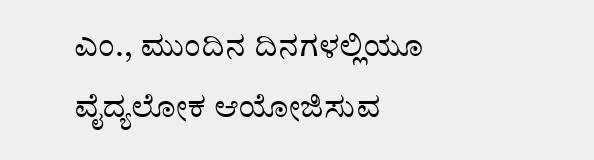ಎಂ., ಮುಂದಿನ ದಿನಗಳಲ್ಲಿಯೂ ವೈದ್ಯಲೋಕ ಆಯೋಜಿಸುವ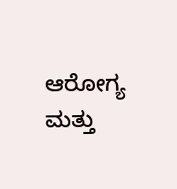ಆರೋಗ್ಯ ಮತ್ತು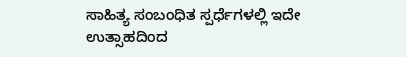ಸಾಹಿತ್ಯ ಸಂಬಂಧಿತ ಸ್ಪರ್ಧೆಗಳಲ್ಲಿ ಇದೇ ಉತ್ಸಾಹದಿಂದ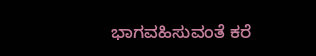ಭಾಗವಹಿಸುವಂತೆ ಕರೆ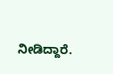ನೀಡಿದ್ದಾರೆ.